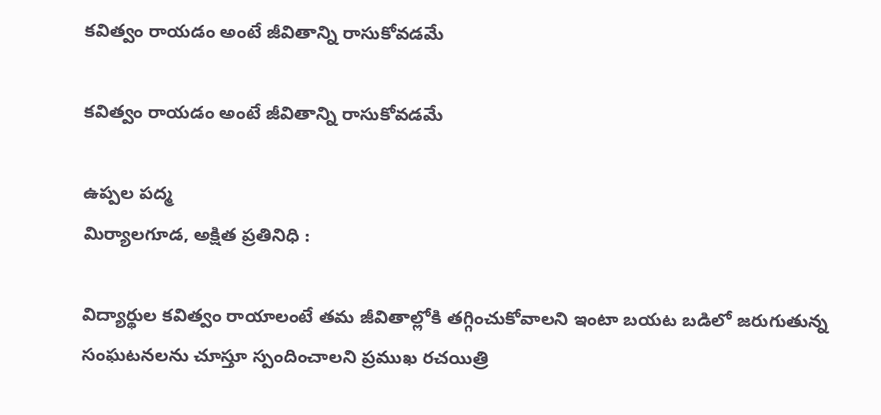కవిత్వం రాయడం అంటే జీవితాన్ని రాసుకోవడమే

కవిత్వం రాయడం అంటే జీవితాన్ని రాసుకోవడమే

ఉప్పల పద్మ
మిర్యాలగూడ, అక్షిత ప్రతినిధి :

విద్యార్థుల కవిత్వం రాయాలంటే తమ జీవితాల్లోకి తగ్గించుకోవాలని ఇంటా బయట బడిలో జరుగుతున్న సంఘటనలను చూస్తూ స్పందించాలని ప్రముఖ రచయిత్రి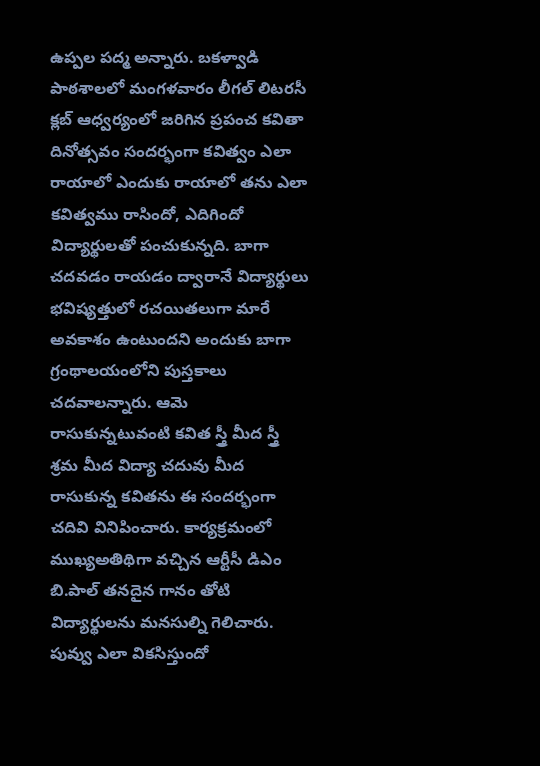ఉప్పల పద్మ అన్నారు. బకళ్వాడి పాఠశాలలో మంగళవారం లీగల్ లిటరసీ క్లబ్ ఆధ్వర్యంలో జరిగిన ప్రపంచ కవితా దినోత్సవం సందర్భంగా కవిత్వం ఎలా రాయాలో ఎందుకు రాయాలో తను ఎలా కవిత్వము రాసిందో, ఎదిగిందో విద్యార్థులతో పంచుకున్నది. బాగా చదవడం రాయడం ద్వారానే విద్యార్థులు భవిష్యత్తులో రచయితలుగా మారే అవకాశం ఉంటుందని అందుకు బాగా గ్రంథాలయంలోని పుస్తకాలు చదవాలన్నారు. ఆమె రాసుకున్నటువంటి కవిత స్త్రీ మీద స్త్రీ శ్రమ మీద విద్యా చదువు మీద రాసుకున్న కవితను ఈ సందర్భంగా చదివి వినిపించారు. కార్యక్రమంలో ముఖ్యఅతిథిగా వచ్చిన ఆర్టీసీ డిఎం బి.పాల్ తనదైన గానం తోటి విద్యార్థులను మనసుల్ని గెలిచారు. పువ్వు ఎలా వికసిస్తుందో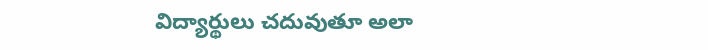విద్యార్థులు చదువుతూ అలా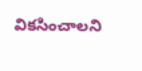వికసించాలని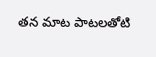తన మాట పాటలతోటి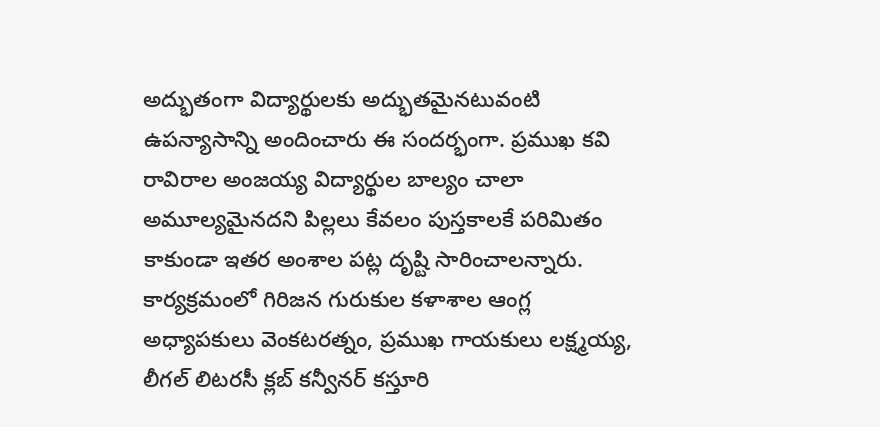అద్భుతంగా విద్యార్థులకు అద్భుతమైనటువంటి ఉపన్యాసాన్ని అందించారు ఈ సందర్భంగా. ప్రముఖ కవి రావిరాల అంజయ్య విద్యార్థుల బాల్యం చాలా అమూల్యమైనదని పిల్లలు కేవలం పుస్తకాలకే పరిమితం కాకుండా ఇతర అంశాల పట్ల దృష్టి సారించాలన్నారు. కార్యక్రమంలో గిరిజన గురుకుల కళాశాల ఆంగ్ల అధ్యాపకులు వెంకటరత్నం, ప్రముఖ గాయకులు లక్ష్మయ్య, లీగల్ లిటరసీ క్లబ్ కన్వీనర్ కస్తూరి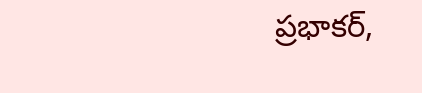ప్రభాకర్,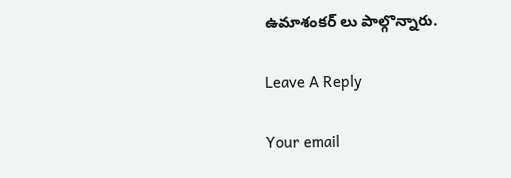ఉమాశంకర్ లు పాల్గొన్నారు.

Leave A Reply

Your email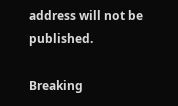address will not be published.

Breaking